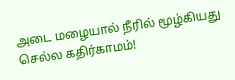அடை மழையால் நீரில் மூழ்கியது செல்ல கதிர்காமம்!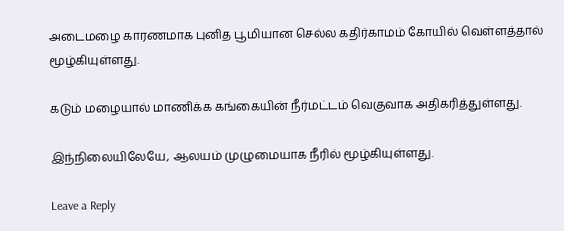அடைமழை காரணமாக புனித பூமியான செல்ல கதிர்காமம் கோயில் வெள்ளத்தால் மூழ்கியுள்ளது.

கடும் மழையால் மாணிக்க கங்கையின் நீர்மட்டம் வெகுவாக அதிகரித்துள்ளது.

இந்நிலையிலேயே, ஆலயம் முழுமையாக நீரில் மூழ்கியுள்ளது.

Leave a Reply